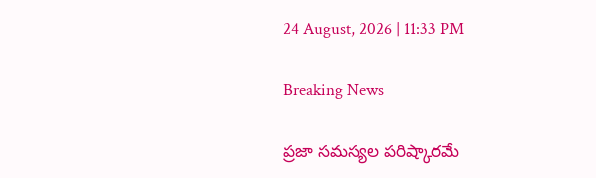24 August, 2026 | 11:33 PM

Breaking News

ప్రజా సమస్యల పరిష్కారమే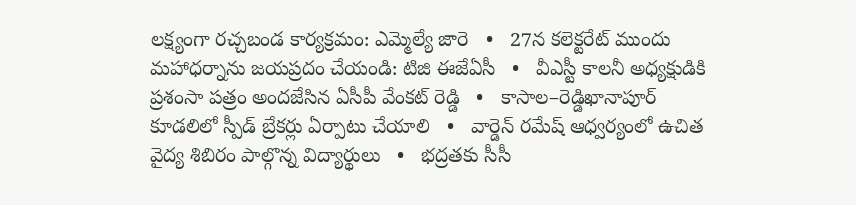లక్ష్యంగా రచ్చబండ కార్యక్రమం: ఎమ్మెల్యే జారె   •   27న కలెక్టరేట్ ముందు మహాధర్నాను జయప్రదం చేయండి: టిజి ఈజేఏసీ   •   వీఎస్టీ కాలనీ అధ్యక్షుడికి ప్రశంసా పత్రం అందజేసిన ఏసీపీ వేంకట్ రెడ్డి   •   కాసాల–రెడ్డిఖానాపూర్ కూడలిలో స్పీడ్ బ్రేకర్లు ఏర్పాటు చేయాలి   •   వార్డెన్ రమేష్ ఆధ్వర్యంలో ఉచిత వైద్య శిబిరం పాల్గొన్న విద్యార్థులు   •   భద్రతకు సీసీ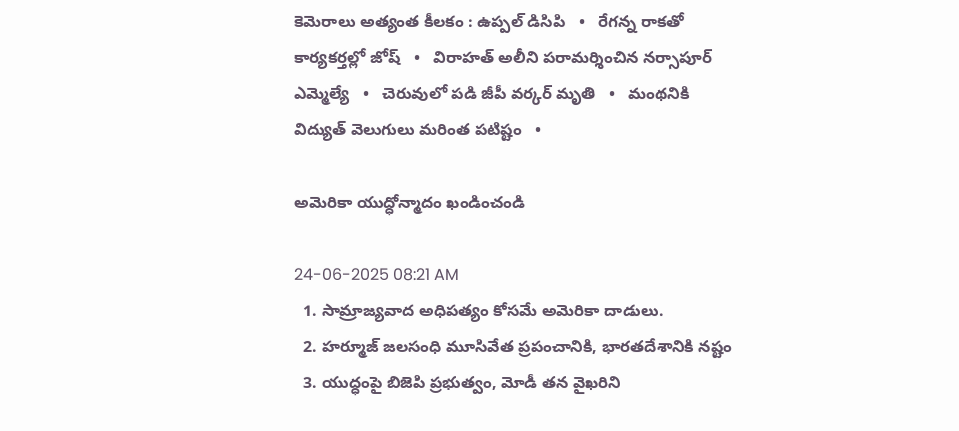కెమెరాలు అత్యంత కీలకం : ఉప్పల్ డిసిపి   •   రేగన్న రాకతో కార్యకర్తల్లో జోష్   •   విరాహత్ అలీని పరామర్శించిన నర్సాపూర్ ఎమ్మెల్యే   •   చెరువులో పడి జీపీ వర్కర్‌ మృతి   •   మంథనికి విద్యుత్ వెలుగులు మరింత పటిష్టం   •

అమెరికా యుద్ధోన్మాదం ఖండించండి

24-06-2025 08:21 AM
  1. సామ్రాజ్యవాద అధిపత్యం కోసమే అమెరికా దాడులు.
  2. హర్మూజ్ జలసంధి మూసివేత ప్రపంచానికి, భారతదేశానికి నష్టం
  3. యుద్ధంపై బిజెపి ప్రభుత్వం, మోడీ తన వైఖరిని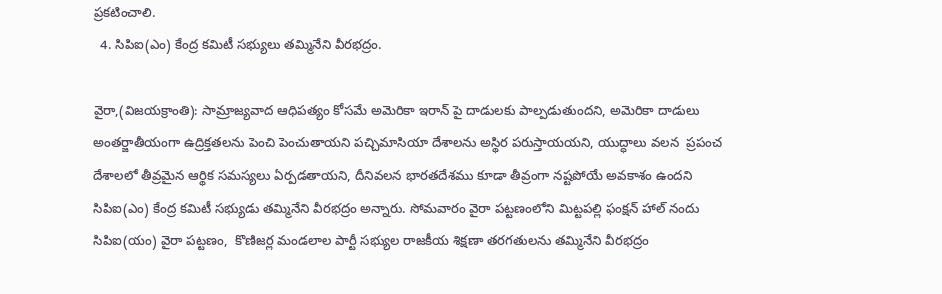ప్రకటించాలి.
  4. సిపిఐ(ఎం) కేంద్ర కమిటీ సభ్యులు తమ్మినేని వీరభద్రం.

వైరా,(విజయక్రాంతి): సామ్రాజ్యవాద ఆధిపత్యం కోసమే అమెరికా ఇరాన్ పై దాడులకు పాల్పడుతుందని, అమెరికా దాడులు అంతర్జాతీయంగా ఉద్రిక్తతలను పెంచి పెంచుతాయని పచ్చిమాసియా దేశాలను అస్థిర పరుస్తాయయని, యుద్ధాలు వలన  ప్రపంచ దేశాలలో తీవ్రమైన ఆర్థిక సమస్యలు ఏర్పడతాయని, దీనివలన భారతదేశము కూడా తీవ్రంగా నష్టపోయే అవకాశం ఉందని సిపిఐ(ఎం) కేంద్ర కమిటీ సభ్యుడు తమ్మినేని వీరభద్రం అన్నారు. సోమవారం వైరా పట్టణంలోని మిట్టపల్లి ఫంక్షన్ హాల్ నందు సిపిఐ(యం) వైరా పట్టణం,  కొణిజర్ల మండలాల పార్టీ సభ్యుల రాజకీయ శిక్షణా తరగతులను తమ్మినేని వీరభద్రం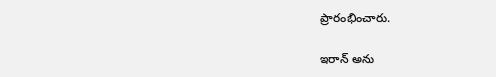ప్రారంభించారు.

ఇరాన్ అను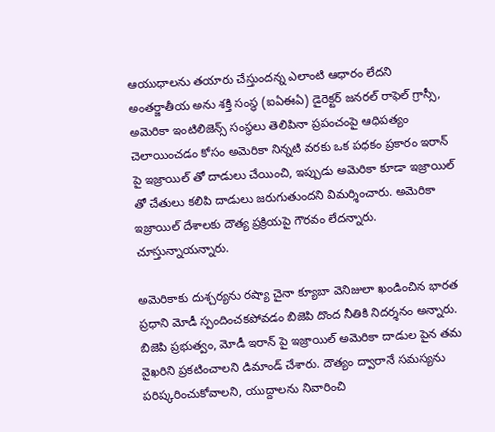ఆయుధాలను తయారు చేస్తుందన్న ఎలాంటి ఆధారం లేదని అంతర్జాతీయ అను శక్తి సంస్థ (ఐఏఈఏ) డైరెక్టర్ జనరల్ రాఫెల్ గ్రాస్సీ, అమెరికా ఇంటిలిజెన్స్ సంస్థలు తెలిపినా ప్రపంచంపై ఆధిపత్యం చెలాయించడం కోసం అమెరికా నిన్నటి వరకు ఒక పధకం ప్రకారం ఇరాన్ పై ఇజ్రాయిల్ తో దాడులు చేయించి, ఇప్పుడు అమెరికా కూడా ఇజ్రాయిల్ తో చేతులు కలిపి దాడులు జరుగుతుందని విమర్శించారు. అమెరికా ఇజ్రాయిల్ దేశాలకు దౌత్య ప్రక్రియపై గౌరవం లేదన్నారు. చూస్తున్నాయన్నారు.

అమెరికాకు దుశ్చర్యను రష్యా చైనా క్యూబా వెనిజులా ఖండించిన భారత ప్రధాని మోడీ స్పందించకపోవడం బిజెపి దొంద నీతికి నిదర్శనం అన్నారు. బిజెపి ప్రభుత్వం, మోడీ ఇరాన్ పై ఇజ్రాయిల్ అమెరికా దాడుల పైన తమ వైఖరిని ప్రకటించాలని డిమాండ్ చేశారు. దౌత్యం ద్వారానే సమస్యను పరిష్కరించుకోవాలని, యుద్దాలను నివారించి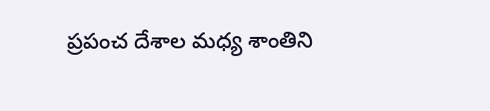ప్రపంచ దేశాల మధ్య శాంతిని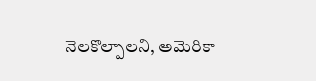నెలకొల్పాలని, అమెరికా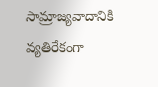సామ్రాజ్యవాదానికి వ్యతిరేకంగా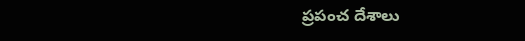ప్రపంచ దేశాలు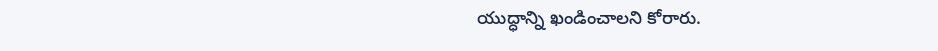యుద్ధాన్ని ఖండించాలని కోరారు.